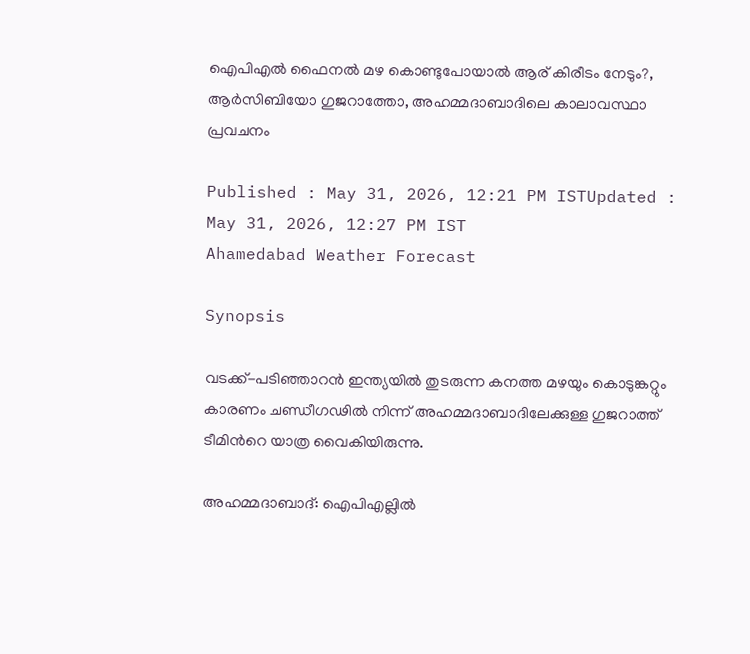ഐപിഎൽ ഫൈനൽ മഴ കൊണ്ടുപോയാൽ ആര് കിരീടം നേടും?, ആർസിബിയോ ഗുജറാത്തോ, അഹമ്മദാബാദിലെ കാലാവസ്ഥാ പ്രവചനം

Published : May 31, 2026, 12:21 PM ISTUpdated : May 31, 2026, 12:27 PM IST
Ahamedabad Weather Forecast

Synopsis

വടക്ക്-പടിഞ്ഞാറൻ ഇന്ത്യയിൽ തുടരുന്ന കനത്ത മഴയും കൊടുങ്കറ്റും കാരണം ചണ്ഡീഗഢിൽ നിന്ന് അഹമ്മദാബാദിലേക്കുള്ള ഗുജറാത്ത് ടീമിന്‍റെ യാത്ര വൈകിയിരുന്നു.

അഹമ്മദാബാദ്: ഐപിഎല്ലില്‍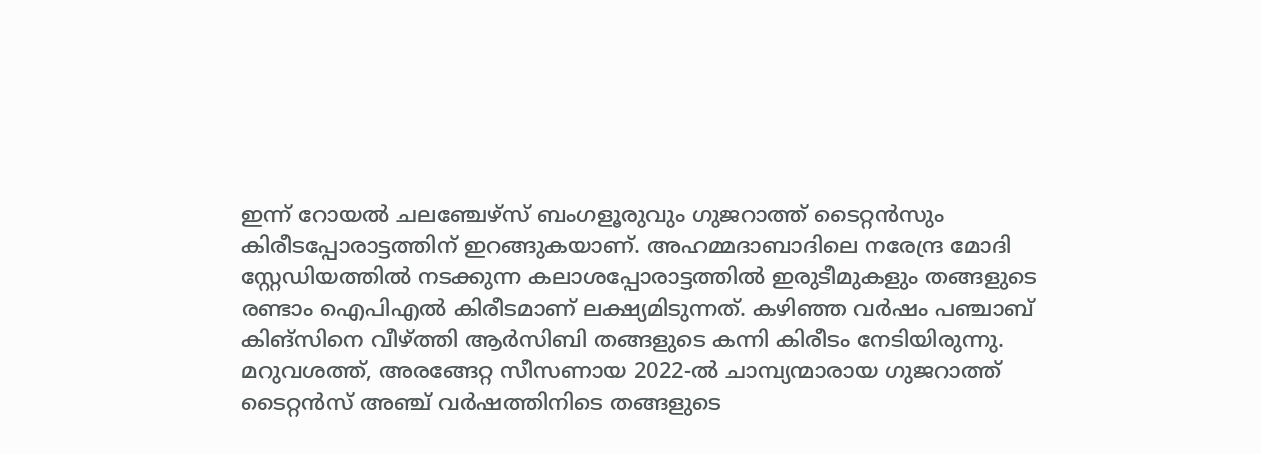ഇന്ന് റോയൽ ചലഞ്ചേഴ്സ് ബംഗളൂരുവും ഗുജറാത്ത് ടൈറ്റൻസും കിരീടപ്പോരാട്ടത്തിന് ഇറങ്ങുകയാണ്. അഹമ്മദാബാദിലെ നരേന്ദ്ര മോദി സ്റ്റേഡിയത്തിൽ നടക്കുന്ന കലാശപ്പോരാട്ടത്തിൽ ഇരുടീമുകളും തങ്ങളുടെ രണ്ടാം ഐപിഎൽ കിരീടമാണ് ലക്ഷ്യമിടുന്നത്. കഴിഞ്ഞ വർഷം പഞ്ചാബ് കിങ്സിനെ വീഴ്ത്തി ആർസിബി തങ്ങളുടെ കന്നി കിരീടം നേടിയിരുന്നു. മറുവശത്ത്, അരങ്ങേറ്റ സീസണായ 2022-ൽ ചാമ്പ്യന്മാരായ ഗുജറാത്ത് ടൈറ്റൻസ് അഞ്ച് വർഷത്തിനിടെ തങ്ങളുടെ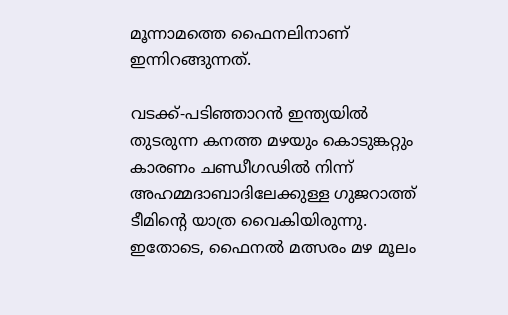മൂന്നാമത്തെ ഫൈനലിനാണ് ഇന്നിറങ്ങുന്നത്.

വടക്ക്-പടിഞ്ഞാറൻ ഇന്ത്യയിൽ തുടരുന്ന കനത്ത മഴയും കൊടുങ്കറ്റും കാരണം ചണ്ഡീഗഢിൽ നിന്ന് അഹമ്മദാബാദിലേക്കുള്ള ഗുജറാത്ത് ടീമിന്‍റെ യാത്ര വൈകിയിരുന്നു. ഇതോടെ, ഫൈനൽ മത്സരം മഴ മൂലം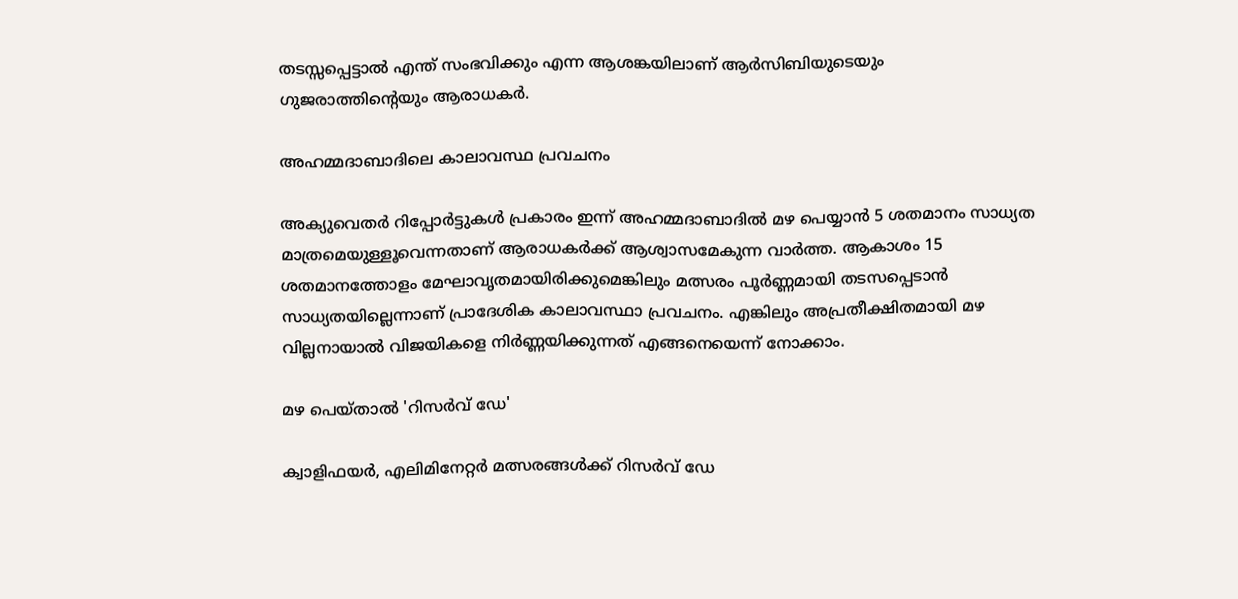തടസ്സപ്പെട്ടാൽ എന്ത് സംഭവിക്കും എന്ന ആശങ്കയിലാണ് ആര്‍സിബിയുടെയും ഗുജരാത്തിന്‍റെയും ആരാധകർ.

അഹമ്മദാബാദിലെ കാലാവസ്ഥ പ്രവചനം

അക്യുവെതർ റിപ്പോർട്ടുകൾ പ്രകാരം ഇന്ന് അഹമ്മദാബാദിൽ മഴ പെയ്യാൻ 5 ശതമാനം സാധ്യത മാത്രമെയുള്ളൂവെന്നതാണ് ആരാധകര്‍ക്ക് ആശ്വാസമേകുന്ന വാര്‍ത്ത. ആകാശം 15 ശതമാനത്തോളം മേഘാവൃതമായിരിക്കുമെങ്കിലും മത്സരം പൂർണ്ണമായി തടസപ്പെടാൻ സാധ്യതയില്ലെന്നാണ് പ്രാദേശിക കാലാവസ്ഥാ പ്രവചനം. എങ്കിലും അപ്രതീക്ഷിതമായി മഴ വില്ലനായാൽ വിജയികളെ നിർണ്ണയിക്കുന്നത് എങ്ങനെയെന്ന് നോക്കാം.

മഴ പെയ്താൽ 'റിസർവ് ഡേ'

ക്വാളിഫയർ, എലിമിനേറ്റർ മത്സരങ്ങൾക്ക് റിസർവ് ഡേ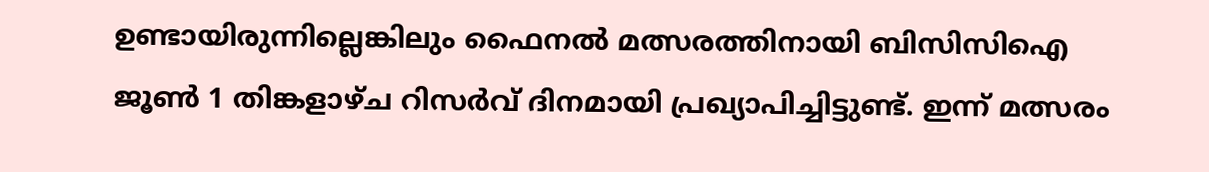ഉണ്ടായിരുന്നില്ലെങ്കിലും ഫൈനൽ മത്സരത്തിനായി ബിസിസിഐ ജൂൺ 1 തിങ്കളാഴ്ച റിസർവ് ദിനമായി പ്രഖ്യാപിച്ചിട്ടുണ്ട്. ഇന്ന് മത്സരം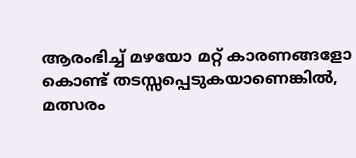ആരംഭിച്ച് മഴയോ മറ്റ് കാരണങ്ങളോ കൊണ്ട് തടസ്സപ്പെടുകയാണെങ്കിൽ, മത്സരം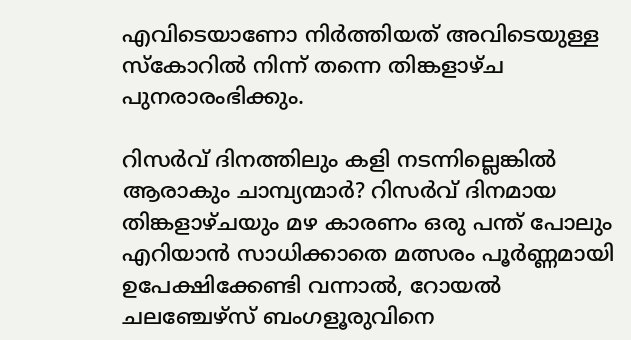എവിടെയാണോ നിർത്തിയത് അവിടെയുള്ള സ്കോറിൽ നിന്ന് തന്നെ തിങ്കളാഴ്ച പുനരാരംഭിക്കും.

റിസർവ് ദിനത്തിലും കളി നടന്നില്ലെങ്കിൽ ആരാകും ചാമ്പ്യന്മാർ? റിസര്‍വ് ദിനമായ തിങ്കളാഴ്ചയും മഴ കാരണം ഒരു പന്ത് പോലും എറിയാൻ സാധിക്കാതെ മത്സരം പൂർണ്ണമായി ഉപേക്ഷിക്കേണ്ടി വന്നാൽ, റോയൽ ചലഞ്ചേഴ്സ് ബംഗളൂരുവിനെ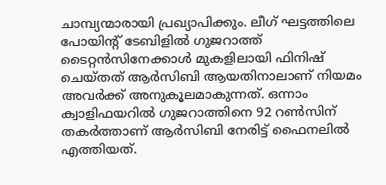ചാമ്പ്യന്മാരായി പ്രഖ്യാപിക്കും. ലീഗ് ഘട്ടത്തിലെ പോയിന്‍റ് ടേബിളിൽ ഗുജറാത്ത് ടൈറ്റൻസിനേക്കാൾ മുകളിലായി ഫിനിഷ് ചെയ്തത് ആർസിബി ആയതിനാലാണ് നിയമം അവർക്ക് അനുകൂലമാകുന്നത്. ഒന്നാം ക്വാളിഫയറിൽ ഗുജറാത്തിനെ 92 റൺസിന് തകർത്താണ് ആർസിബി നേരിട്ട് ഫൈനലിൽ എത്തിയത്.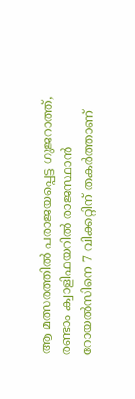ആ മത്സരത്തിൽ പരാജയപ്പെട്ട ഗുജറാത്ത്, രണ്ടാം ക്വാളിഫയറിൽ രാജസ്ഥാൻ റോയൽസിനെ 7 വിക്കറ്റിന് തകർത്താണ്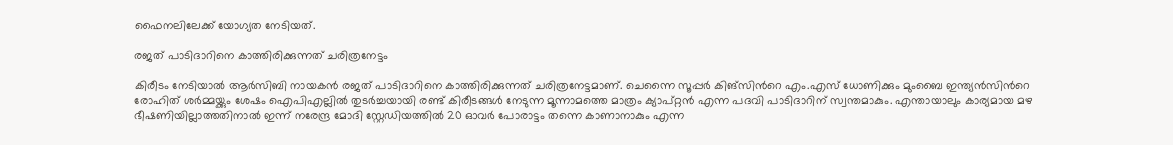ഫൈനലിലേക്ക് യോഗ്യത നേടിയത്.

രജത് പാടിദാറിനെ കാത്തിരിക്കുന്നത് ചരിത്രനേട്ടം

കിരീടം നേടിയാൽ ആർസിബി നായകൻ രജത് പാടിദാറിനെ കാത്തിരിക്കുന്നത് ചരിത്രനേട്ടമാണ്. ചെന്നൈ സൂപ്പർ കിങ്സിന്‍റെ എം.എസ് ധോണിക്കും മുംബൈ ഇന്ത്യൻസിന്‍റെ രോഹിത് ശർമ്മയ്ക്കും ശേഷം ഐപിഎല്ലിൽ തുടർച്ചയായി രണ്ട് കിരീടങ്ങൾ നേടുന്ന മൂന്നാമത്തെ മാത്രം ക്യാപ്റ്റൻ എന്ന പദവി പാടിദാറിന് സ്വന്തമാകും. എന്തായാലും കാര്യമായ മഴ ഭീഷണിയില്ലാത്തതിനാല്‍ ഇന്ന് നരേന്ദ്ര മോദി സ്റ്റേഡിയത്തിൽ 20 ഓവർ പോരാട്ടം തന്നെ കാണാനാകും എന്ന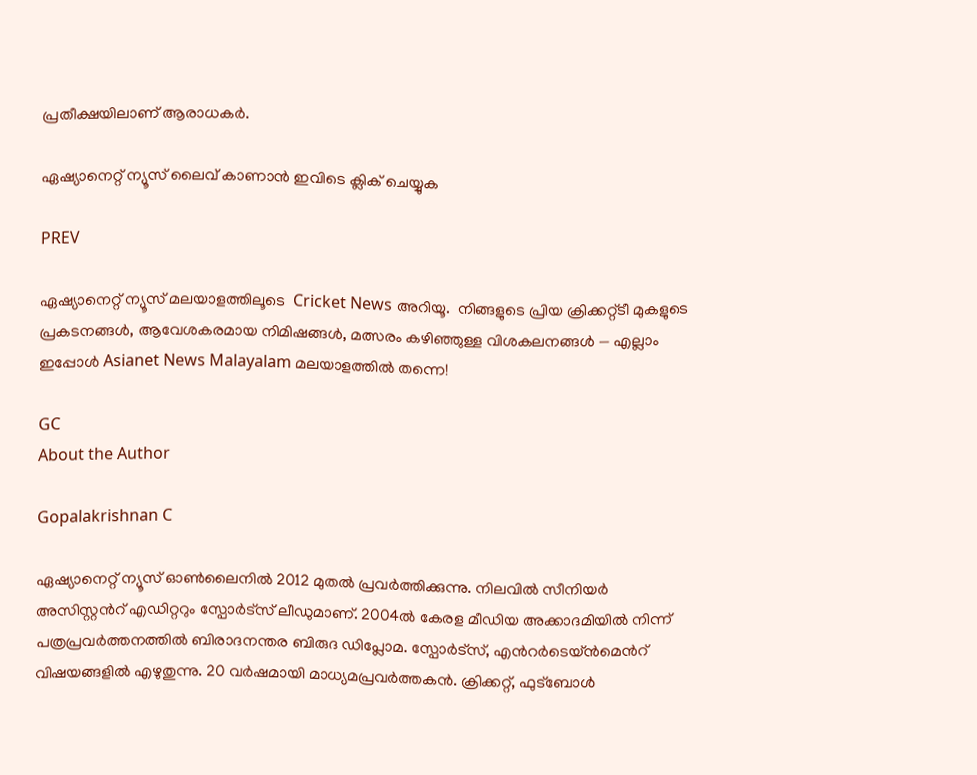പ്രതീക്ഷയിലാണ് ആരാധകര്‍.

ഏഷ്യാനെറ്റ് ന്യൂസ് ലൈവ് കാണാന്‍ ഇവിടെ ക്ലിക് ചെയ്യുക

PREV

ഏഷ്യാനെറ്റ് ന്യൂസ് മലയാളത്തിലൂടെ  Cricket News അറിയൂ.  നിങ്ങളുടെ പ്രിയ ക്രിക്കറ്റ്ടീ മുകളുടെ പ്രകടനങ്ങൾ, ആവേശകരമായ നിമിഷങ്ങൾ, മത്സരം കഴിഞ്ഞുള്ള വിശകലനങ്ങൾ — എല്ലാം ഇപ്പോൾ Asianet News Malayalam മലയാളത്തിൽ തന്നെ!

GC
About the Author

Gopalakrishnan C

ഏഷ്യാനെറ്റ് ന്യൂസ് ഓണ്‍ലൈനില്‍ 2012 മുതല്‍ പ്രവര്‍ത്തിക്കുന്നു. നിലവില്‍ സീനിയര്‍ അസിസ്റ്റന്‍റ് എഡിറ്ററും സ്പോർട്സ് ലീഡുമാണ്. 2004ൽ കേരള മീഡിയ അക്കാദമിയില്‍ നിന്ന് പത്രപ്രവര്‍ത്തനത്തില്‍ ബിരാദനന്തര ബിരുദ ഡിപ്ലോമ. സ്പോര്‍ട്സ്, എന്‍റര്‍ടെയ്ൻമെന്‍റ് വിഷയങ്ങളില്‍ എഴുതുന്നു. 20 വര്‍ഷമായി മാധ്യമപ്രവര്‍ത്തകൻ. ക്രിക്കറ്റ്, ഫുട്ബോള്‍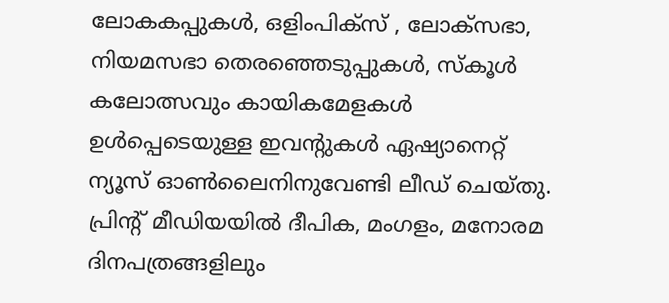ലോകകപ്പുകൾ, ഒളിംപിക്സ് , ലോക്സഭാ, നിയമസഭാ തെരഞ്ഞെടുപ്പുകള്‍, സ്കൂള്‍ കലോത്സവും കായികമേളകള്‍ ഉള്‍പ്പെടെയുള്ള ഇവന്‍റുകള്‍ ഏഷ്യാനെറ്റ് ന്യൂസ് ഓണ്‍ലൈനിനുവേണ്ടി ലീഡ് ചെയ്തു. പ്രിന്‍റ് മീഡിയയില്‍ ദീപിക, മംഗളം, മനോരമ ദിനപത്രങ്ങളിലും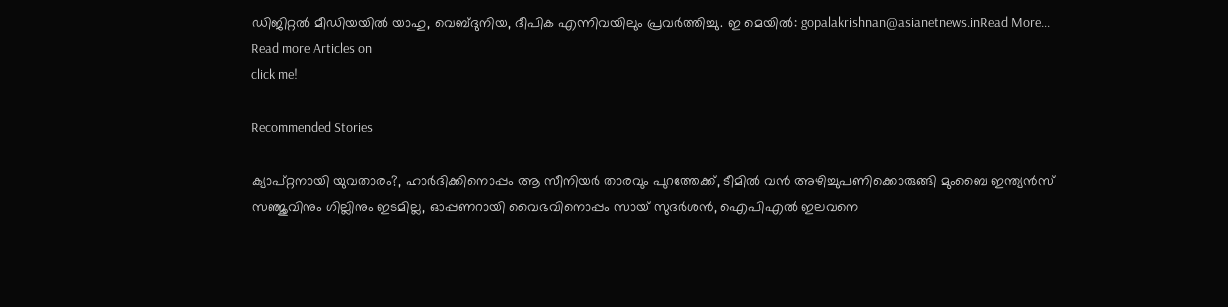ഡിജിറ്റൽ മീഡിയയില്‍ യാഹു, വെബ്ദുനിയ, ദീപിക എന്നിവയിലും പ്രവര്‍ത്തിച്ചു. ഇ മെയില്‍: gopalakrishnan@asianetnews.inRead More...
Read more Articles on
click me!

Recommended Stories

ക്യാപ്റ്റനായി യുവതാരം?, ഹാര്‍ദിക്കിനൊപ്പം ആ സീനിയര്‍ താരവും പുറത്തേക്ക്, ടീമിൽ വൻ അഴിച്ചുപണിക്കൊരുങ്ങി മുംബൈ ഇന്ത്യൻസ്
സഞ്ജുവിനും ഗില്ലിനും ഇടമില്ല, ഓപ്പണറായി വൈഭവിനൊപ്പം സായ് സുദർശൻ, ഐപിഎൽ ഇലവനെ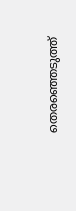തെരഞ്ഞെടുത്ത്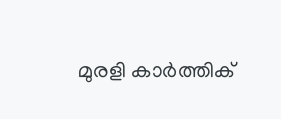മുരളി കാര്‍ത്തിക്